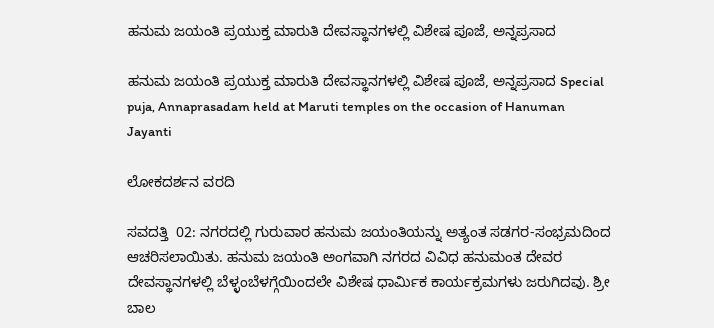ಹನುಮ ಜಯಂತಿ ಪ್ರಯುಕ್ತ ಮಾರುತಿ ದೇವಸ್ಥಾನಗಳಲ್ಲಿ ವಿಶೇಷ ಪೂಜೆ, ಅನ್ನಪ್ರಸಾದ

ಹನುಮ ಜಯಂತಿ ಪ್ರಯುಕ್ತ ಮಾರುತಿ ದೇವಸ್ಥಾನಗಳಲ್ಲಿ ವಿಶೇಷ ಪೂಜೆ, ಅನ್ನಪ್ರಸಾದ Special puja, Annaprasadam held at Maruti temples on the occasion of Hanuman Jayanti

ಲೋಕದರ್ಶನ ವರದಿ

ಸವದತ್ತಿ  02: ನಗರದಲ್ಲಿ ಗುರುವಾರ ಹನುಮ ಜಯಂತಿಯನ್ನು ಅತ್ಯಂತ ಸಡಗರ-ಸಂಭ್ರಮದಿಂದ ಆಚರಿಸಲಾಯಿತು. ಹನುಮ ಜಯಂತಿ ಅಂಗವಾಗಿ ನಗರದ ವಿವಿಧ ಹನುಮಂತ ದೇವರ ದೇವಸ್ಥಾನಗಳಲ್ಲಿ ಬೆಳ್ಳಂಬೆಳಗ್ಗೆಯಿಂದಲೇ ವಿಶೇಷ ಧಾರ್ಮಿಕ ಕಾರ್ಯಕ್ರಮಗಳು ಜರುಗಿದವು. ಶ್ರೀ ಬಾಲ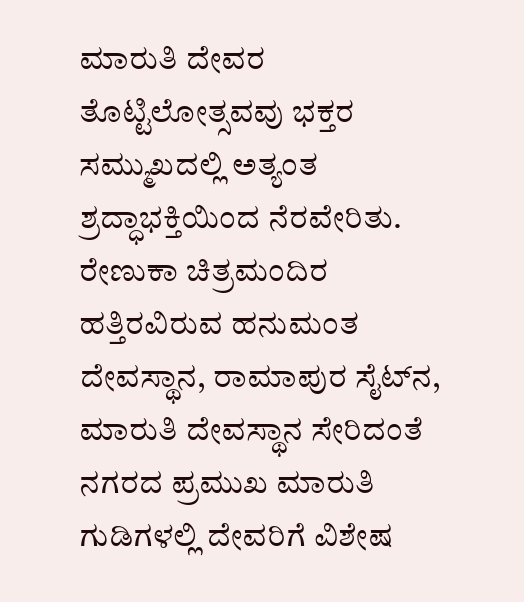ಮಾರುತಿ ದೇವರ ತೊಟ್ಟಿಲೋತ್ಸವವು ಭಕ್ತರ ಸಮ್ಮುಖದಲ್ಲಿ ಅತ್ಯಂತ ಶ್ರದ್ಧಾಭಕ್ತಿಯಿಂದ ನೆರವೇರಿತು. ರೇಣುಕಾ ಚಿತ್ರಮಂದಿರ ಹತ್ತಿರವಿರುವ ಹನುಮಂತ ದೇವಸ್ಥಾನ, ರಾಮಾಪುರ ಸೈಟ್‌ನ, ಮಾರುತಿ ದೇವಸ್ಥಾನ ಸೇರಿದಂತೆ ನಗರದ ಪ್ರಮುಖ ಮಾರುತಿ ಗುಡಿಗಳಲ್ಲಿ ದೇವರಿಗೆ ವಿಶೇಷ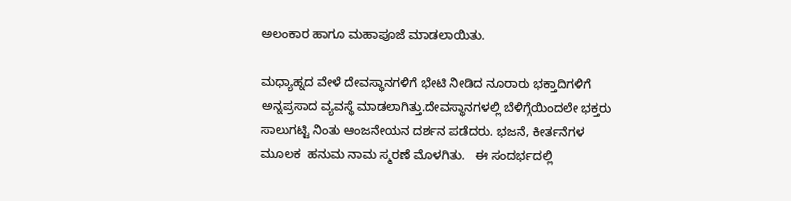ಅಲಂಕಾರ ಹಾಗೂ ಮಹಾಪೂಜೆ ಮಾಡಲಾಯಿತು.

ಮಧ್ಯಾಹ್ನದ ವೇಳೆ ದೇವಸ್ಥಾನಗಳಿಗೆ ಭೇಟಿ ನೀಡಿದ ನೂರಾರು ಭಕ್ತಾದಿಗಳಿಗೆ ಅನ್ನಪ್ರಸಾದ ವ್ಯವಸ್ಥೆ ಮಾಡಲಾಗಿತ್ತು.ದೇವಸ್ಥಾನಗಳಲ್ಲಿ ಬೆಳಿಗ್ಗೆಯಿಂದಲೇ ಭಕ್ತರು ಸಾಲುಗಟ್ಟಿ ನಿಂತು ಆಂಜನೇಯನ ದರ್ಶನ ಪಡೆದರು. ಭಜನೆ, ಕೀರ್ತನೆಗಳ ಮೂಲಕ  ಹನುಮ ನಾಮ ಸ್ಮರಣೆ ಮೊಳಗಿತು.   ಈ ಸಂದರ್ಭದಲ್ಲಿ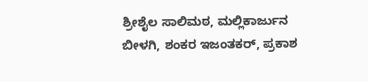ಶ್ರೀಶೈಲ ಸಾಲಿಮಠ, ಮಲ್ಲಿಕಾರ್ಜುನ ಬೀಳಗಿ, ಶಂಕರ ಇಜಂತಕರ್, ಪ್ರಕಾಶ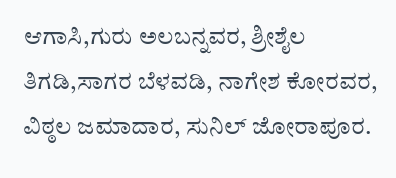ಆಗಾಸಿ,ಗುರು ಅಲಬನ್ನವರ, ಶ್ರೀಶೈಲ ತಿಗಡಿ,ಸಾಗರ ಬೆಳವಡಿ, ನಾಗೇಶ ಕೋರವರ, ವಿಠ್ಠಲ ಜಮಾದಾರ, ಸುನಿಲ್ ಜೋರಾಪೂರ.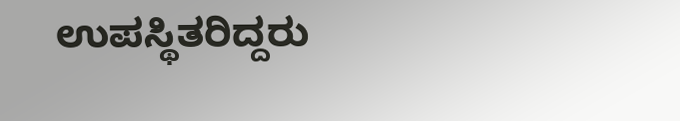ಉಪಸ್ಥಿತರಿದ್ದರು